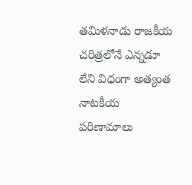తమిళనాడు రాజకీయ చరిత్రలోనే ఎన్నడూ లేని విధంగా అత్యంత నాటకీయ పరిణామాలు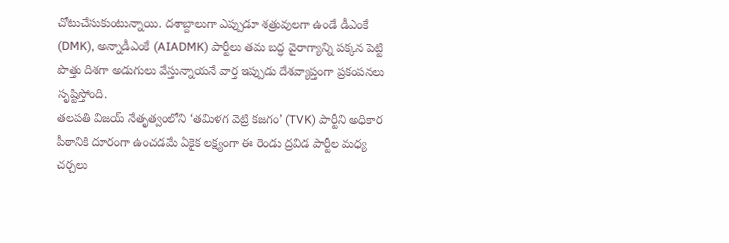చోటుచేసుకుంటున్నాయి. దశాబ్దాలుగా ఎప్పుడూ శత్రువులగా ఉండే డీఎంకే (DMK), అన్నాడీఎంకే (AIADMK) పార్టీలు తమ బద్ధ వైరాగ్యాన్ని పక్కన పెట్టి పొత్తు దిశగా అడుగులు వేస్తున్నాయనే వార్త ఇప్పుడు దేశవ్యాప్తంగా ప్రకంపనలు సృష్టిస్తోంది.
తలపతి విజయ్ నేతృత్వంలోని ‘తమిళగ వెట్రి కజగం’ (TVK) పార్టీని అధికార పీఠానికి దూరంగా ఉంచడమే ఏకైక లక్ష్యంగా ఈ రెండు ద్రవిడ పార్టీల మధ్య చర్చలు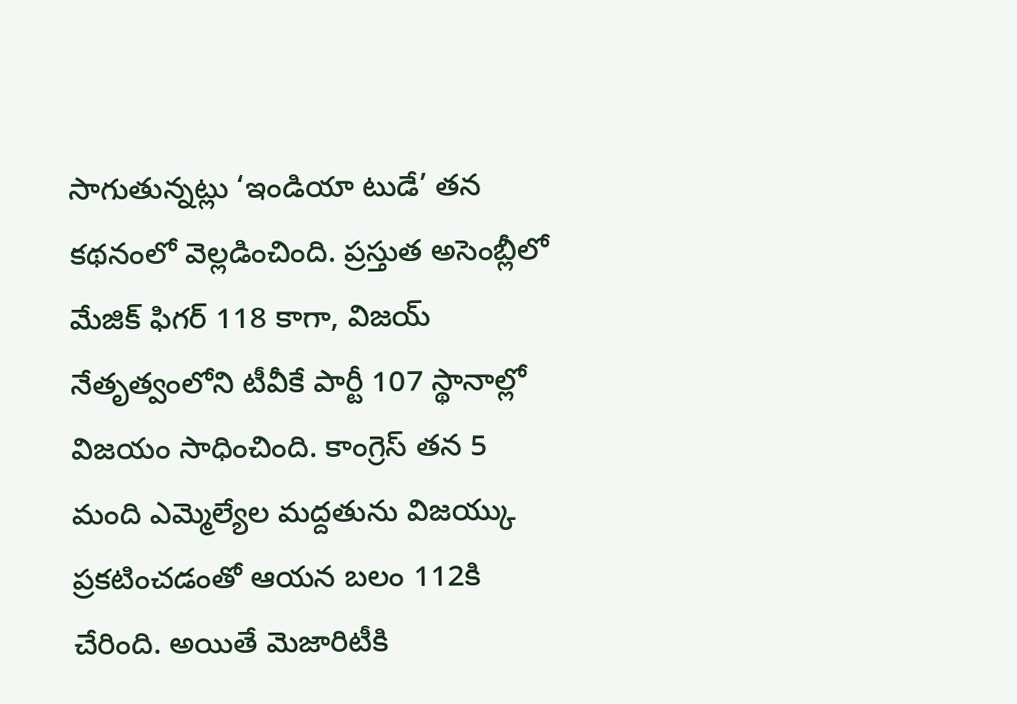సాగుతున్నట్లు ‘ఇండియా టుడే’ తన కథనంలో వెల్లడించింది. ప్రస్తుత అసెంబ్లీలో మేజిక్ ఫిగర్ 118 కాగా, విజయ్ నేతృత్వంలోని టీవీకే పార్టీ 107 స్థానాల్లో విజయం సాధించింది. కాంగ్రెస్ తన 5 మంది ఎమ్మెల్యేల మద్దతును విజయ్కు ప్రకటించడంతో ఆయన బలం 112కి చేరింది. అయితే మెజారిటీకి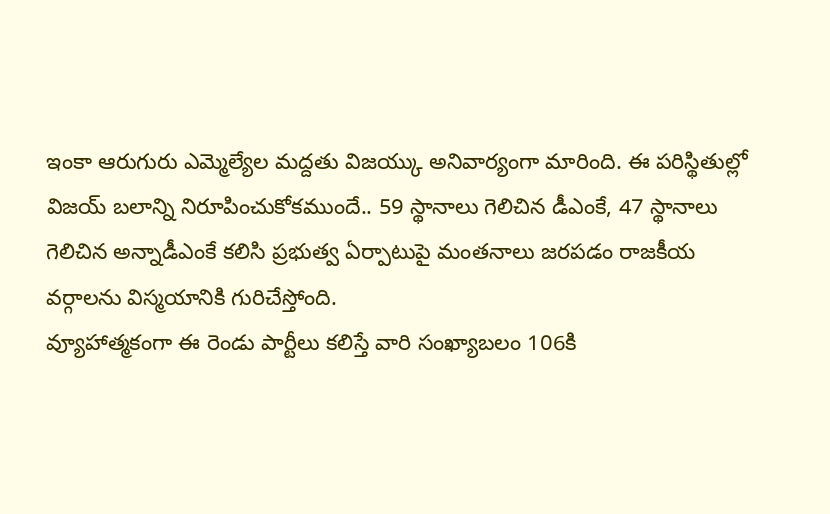ఇంకా ఆరుగురు ఎమ్మెల్యేల మద్దతు విజయ్కు అనివార్యంగా మారింది. ఈ పరిస్థితుల్లో విజయ్ బలాన్ని నిరూపించుకోకముందే.. 59 స్థానాలు గెలిచిన డీఎంకే, 47 స్థానాలు గెలిచిన అన్నాడీఎంకే కలిసి ప్రభుత్వ ఏర్పాటుపై మంతనాలు జరపడం రాజకీయ వర్గాలను విస్మయానికి గురిచేస్తోంది.
వ్యూహాత్మకంగా ఈ రెండు పార్టీలు కలిస్తే వారి సంఖ్యాబలం 106కి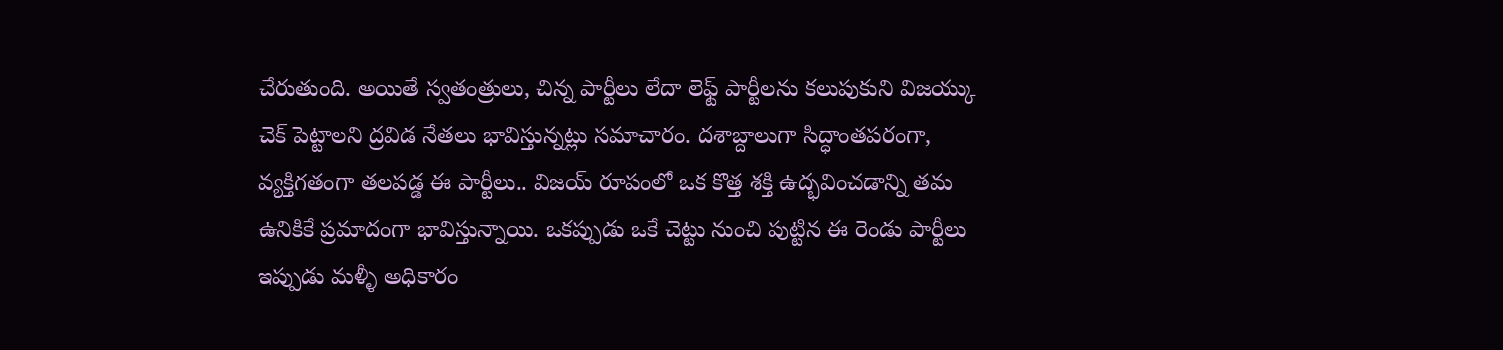చేరుతుంది. అయితే స్వతంత్రులు, చిన్న పార్టీలు లేదా లెఫ్ట్ పార్టీలను కలుపుకుని విజయ్కు చెక్ పెట్టాలని ద్రవిడ నేతలు భావిస్తున్నట్లు సమాచారం. దశాబ్దాలుగా సిద్ధాంతపరంగా, వ్యక్తిగతంగా తలపడ్డ ఈ పార్టీలు.. విజయ్ రూపంలో ఒక కొత్త శక్తి ఉద్భవించడాన్ని తమ ఉనికికే ప్రమాదంగా భావిస్తున్నాయి. ఒకప్పుడు ఒకే చెట్టు నుంచి పుట్టిన ఈ రెండు పార్టీలు ఇప్పుడు మళ్ళీ అధికారం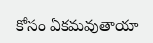కోసం ఏకమవుతాయా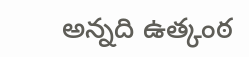అన్నది ఉత్కంఠ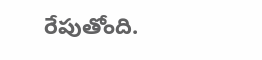రేపుతోంది.